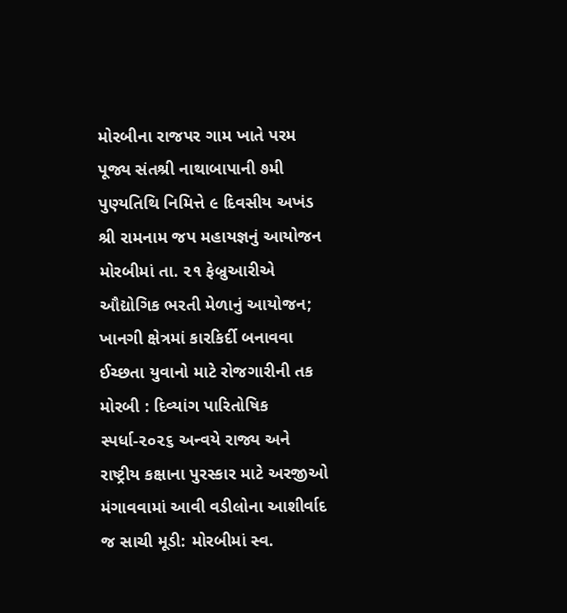મોરબીના રાજપર ગામ ખાતે પરમ પૂજ્ય સંતશ્રી નાથાબાપાની ૭મી પુણ્યતિથિ નિમિત્તે ૯ દિવસીય અખંડ શ્રી રામનામ જપ મહાયજ્ઞનું આયોજન મોરબીમાં તા. ૨૧ ફેબ્રુઆરીએ ઔદ્યોગિક ભરતી મેળાનું આયોજન; ખાનગી ક્ષેત્રમાં કારકિર્દી બનાવવા ઈચ્છતા યુવાનો માટે રોજગારીની તક મોરબી : દિવ્યાંગ પારિતોષિક સ્પર્ધા-૨૦૨૬ અન્વયે રાજ્ય અને રાષ્ટ્રીય કક્ષાના પુરસ્કાર માટે અરજીઓ મંગાવવામાં આવી વડીલોના આશીર્વાદ જ સાચી મૂડી: મોરબીમાં સ્વ.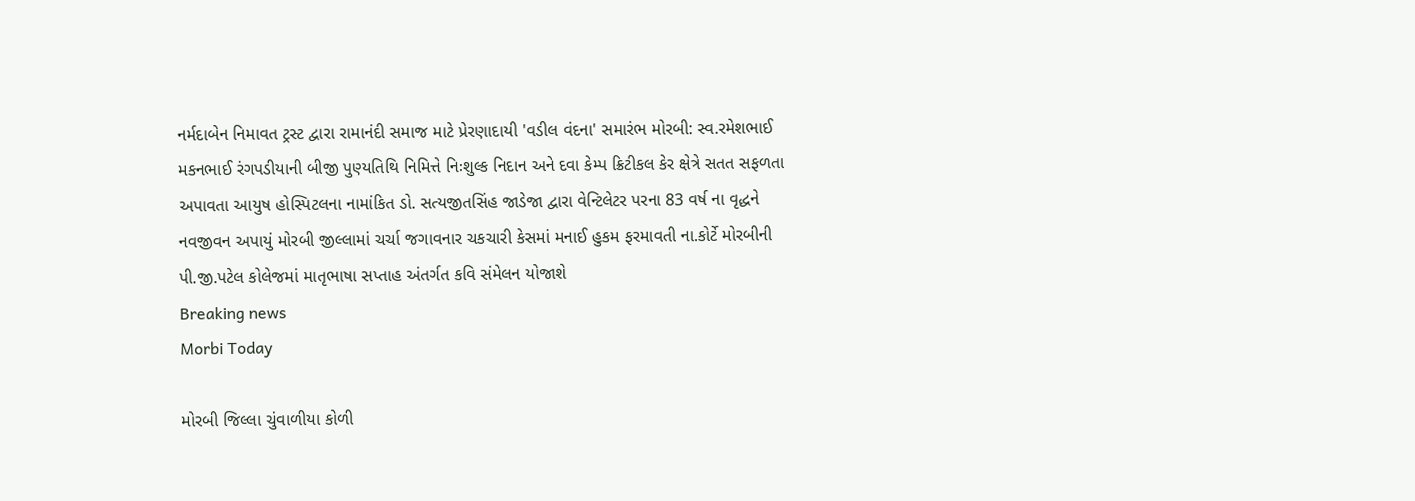નર્મદાબેન નિમાવત ટ્રસ્ટ દ્વારા રામાનંદી સમાજ માટે પ્રેરણાદાયી 'વડીલ વંદના' સમારંભ મોરબી: સ્વ.રમેશભાઈ મકનભાઈ રંગપડીયાની બીજી પુણ્યતિથિ નિમિત્તે નિઃશુલ્ક નિદાન અને દવા કેમ્પ ક્રિટીકલ કેર ક્ષેત્રે સતત સફળતા અપાવતા આયુષ હોસ્પિટલના નામાંકિત ડો. સત્યજીતસિંહ જાડેજા દ્વારા વેન્ટિલેટર પરના 83 વર્ષ ના વૃદ્ધને નવજીવન અપાયું મોરબી જીલ્લામાં ચર્ચા જગાવનાર ચકચારી કેસમાં મનાઈ હુકમ ફરમાવતી ના.કોર્ટે મોરબીની પી.જી.પટેલ કોલેજમાં માતૃભાષા સપ્તાહ અંતર્ગત કવિ સંમેલન યોજાશે
Breaking news
Morbi Today

મોરબી જિલ્લા ચુંવાળીયા કોળી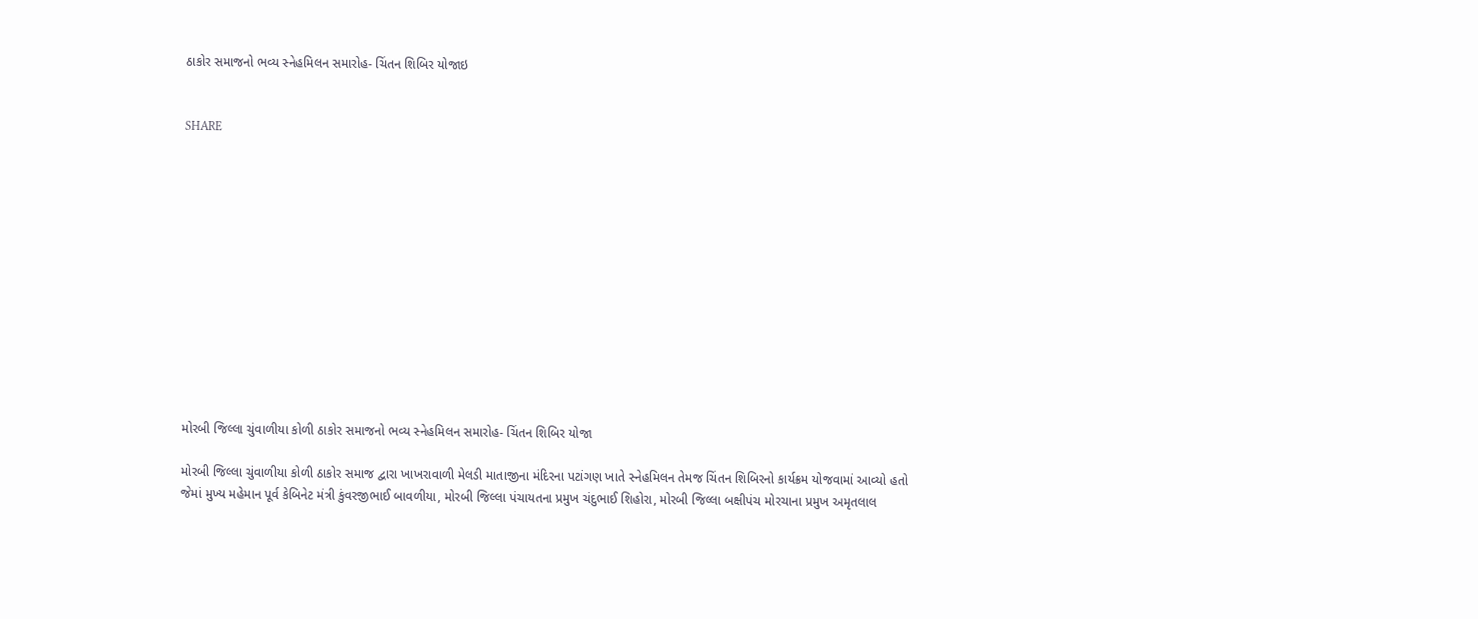ઠાકોર સમાજનો ભવ્ય સ્નેહમિલન સમારોહ- ચિંતન શિબિર યોજાઇ


SHARE













મોરબી જિલ્લા ચુંવાળીયા કોળી ઠાકોર સમાજનો ભવ્ય સ્નેહમિલન સમારોહ- ચિંતન શિબિર યોજા

મોરબી જિલ્લા ચુંવાળીયા કોળી ઠાકોર સમાજ દ્વારા ખાખરાવાળી મેલડી માતાજીના મંદિરના પટાંગણ ખાતે સ્નેહમિલન તેમજ ચિંતન શિબિરનો કાર્યક્રમ યોજવામાં આવ્યો હતો જેમાં મુખ્ય મહેમાન પૂર્વ કેબિનેટ મંત્રી કુંવરજીભાઈ બાવળીયા, મોરબી જિલ્લા પંચાયતના પ્રમુખ ચંદુભાઈ શિહોરા, મોરબી જિલ્લા બક્ષીપંચ મોરચાના પ્રમુખ અમૃતલાલ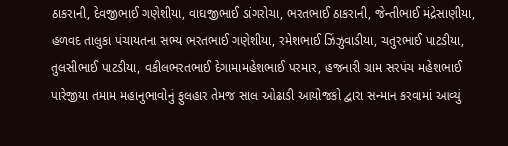ઠાકરાની, દેવજીભાઈ ગણેશીયા, વાઘજીભાઈ ડાંગરોચા, ભરતભાઈ ઠાકરાની, જેન્તીભાઈ મંદ્રેસાણીયા, હળવદ તાલુકા પંચાયતના સભ્ય ભરતભાઈ ગણેશીયા, રમેશભાઈ ઝિંઝુવાડીયા, ચતુરભાઈ પાટડીયા, તુલસીભાઈ પાટડીયા, વકીલભરતભાઈ દેગામામહેશભાઈ પરમાર, હજનારી ગ્રામ સરપંચ મહેશભાઈ પારેજીયા તમામ મહાનુભાવોનું ફુલહાર તેમજ સાલ ઓઢાડી આયોજકો દ્વારા સન્માન કરવામાં આવ્યું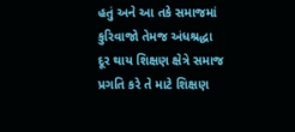હતું અને આ તકે સમાજમાં કુરિવાજો તેમજ અંધશ્રદ્ધા દૂર થાય શિક્ષણ ક્ષેત્રે સમાજ પ્રગતિ કરે તે માટે શિક્ષણ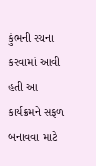કુંભની રચના કરવામાં આવી હતી આ કાર્યક્રમને સફળ બનાવવા માટે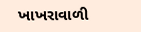ખાખરાવાળી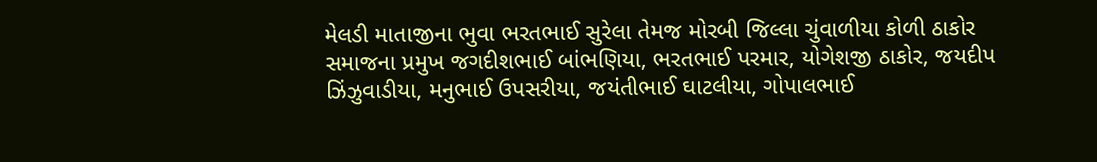મેલડી માતાજીના ભુવા ભરતભાઈ સુરેલા તેમજ મોરબી જિલ્લા ચુંવાળીયા કોળી ઠાકોર સમાજના પ્રમુખ જગદીશભાઈ બાંભણિયા, ભરતભાઈ પરમાર, યોગેશજી ઠાકોર, જયદીપ ઝિંઝુવાડીયા, મનુભાઈ ઉપસરીયા, જયંતીભાઈ ઘાટલીયા, ગોપાલભાઈ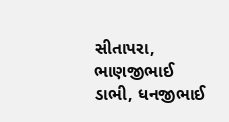સીતાપરા, ભાણજીભાઈ ડાભી, ધનજીભાઈ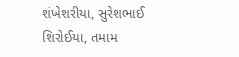શંખેશરીયા, સુરેશભાઈ શિરોઈયા, તમામ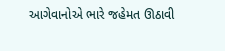આગેવાનોએ ભારે જહેમત ઊઠાવી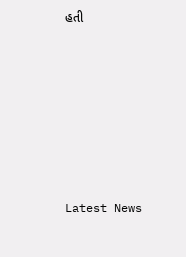હતી








Latest News